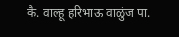कै. वाल्हू हरिभाऊ वाळुंज पा.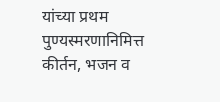यांच्या प्रथम पुण्यस्मरणानिमित्त कीर्तन, भजन व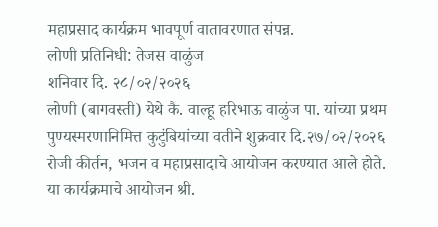महाप्रसाद कार्यक्रम भावपूर्ण वातावरणात संपन्न.
लोणी प्रतिनिधी: तेजस वाळुंज
शनिवार दि. २८/०२/२०२६
लोणी (बागवस्ती) येथे कै. वाल्हू हरिभाऊ वाळुंज पा. यांच्या प्रथम पुण्यस्मरणानिमित्त कुटुंबियांच्या वतीने शुक्रवार दि.२७/०२/२०२६ रोजी कीर्तन, भजन व महाप्रसादाचे आयोजन करण्यात आले होते. या कार्यक्रमाचे आयोजन श्री.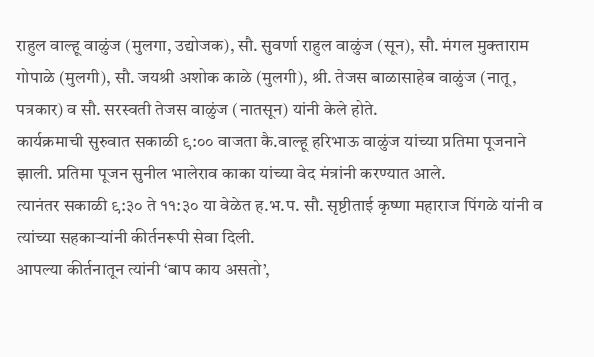राहुल वाल्हू वाळुंज (मुलगा, उद्योजक), सौ. सुवर्णा राहुल वाळुंज (सून), सौ. मंगल मुक्ताराम गोपाळे (मुलगी), सौ. जयश्री अशोक काळे (मुलगी), श्री. तेजस बाळासाहेब वाळुंज (नातू, पत्रकार) व सौ. सरस्वती तेजस वाळुंज (नातसून) यांनी केले होते.
कार्यक्रमाची सुरुवात सकाळी ९:०० वाजता कै.वाल्हू हरिभाऊ वाळुंज यांच्या प्रतिमा पूजनाने झाली. प्रतिमा पूजन सुनील भालेराव काका यांच्या वेद मंत्रांनी करण्यात आले.
त्यानंतर सकाळी ९:३० ते ११:३० या वेळेत ह.भ.प. सौ. सृष्टीताई कृष्णा महाराज पिंगळे यांनी व त्यांच्या सहकाऱ्यांनी कीर्तनरूपी सेवा दिली.
आपल्या कीर्तनातून त्यांनी ‘बाप काय असतो’,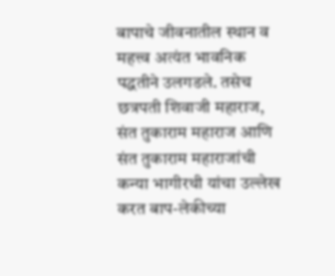बापाचे जीवनातील स्थान व महत्त्व अत्यंत भावनिक पद्धतीने उलगडले. तसेच छत्रपती शिवाजी महाराज, संत तुकाराम महाराज आणि संत तुकाराम महाराजांची कन्या भागीरथी यांचा उल्लेख करत बाप-लेकीच्या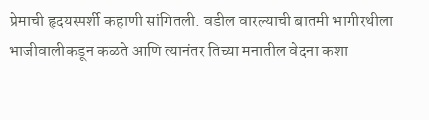प्रेमाची हृदयस्पर्शी कहाणी सांगितली. वडील वारल्याची बातमी भागीरथीला भाजीवालीकडून कळते आणि त्यानंतर तिच्या मनातील वेदना कशा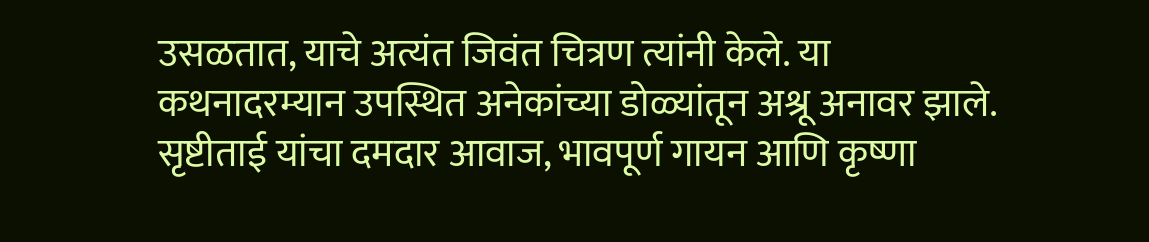उसळतात, याचे अत्यंत जिवंत चित्रण त्यांनी केले. या कथनादरम्यान उपस्थित अनेकांच्या डोळ्यांतून अश्रू अनावर झाले.
सृष्टीताई यांचा दमदार आवाज, भावपूर्ण गायन आणि कृष्णा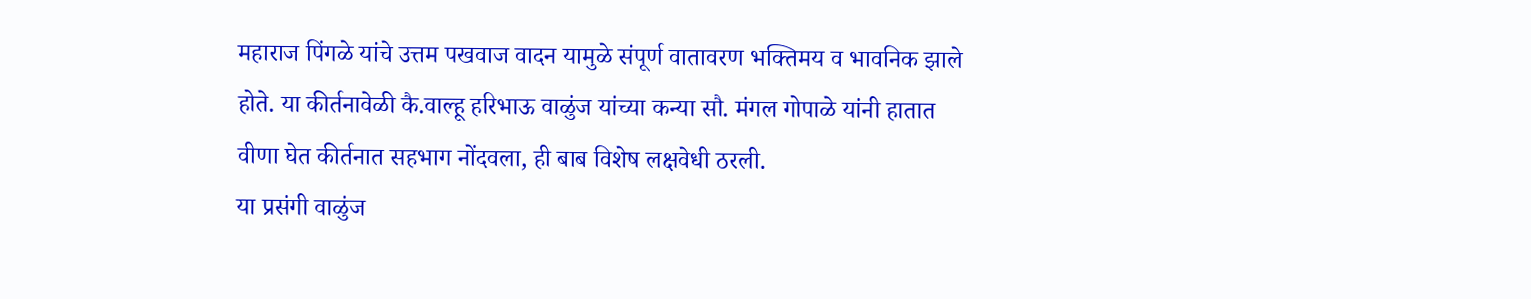महाराज पिंगळे यांचे उत्तम पखवाज वादन यामुळे संपूर्ण वातावरण भक्तिमय व भावनिक झाले होते. या कीर्तनावेळी कै.वाल्हू हरिभाऊ वाळुंज यांच्या कन्या सौ. मंगल गोपाळे यांनी हातात वीणा घेत कीर्तनात सहभाग नोंदवला, ही बाब विशेष लक्षवेधी ठरली.
या प्रसंगी वाळुंज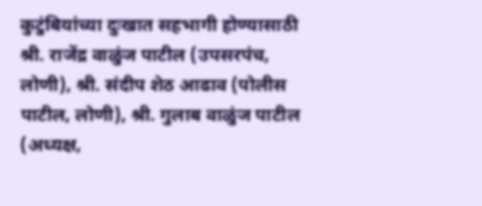कुटुंबियांच्या दुःखात सहभागी होण्यासाठी श्री. राजेंद्र वाळुंज पाटील (उपसरपंच, लोणी), श्री. संदीप शेठ आढाव (पोलीस पाटील, लोणी), श्री. गुलाब वाळुंज पाटील (अध्यक्ष,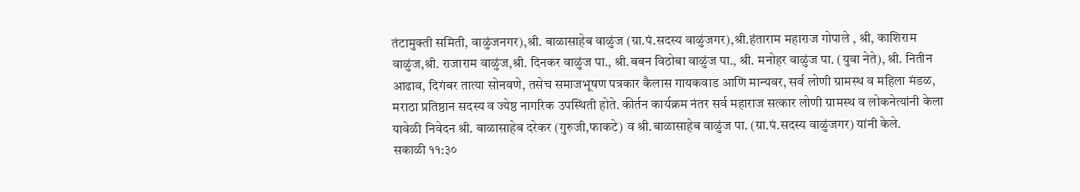तंटामुक्ती समिती, वाळुंजनगर),श्री. बाळासाहेब वाळुंज (ग्रा.पं.सदस्य वाळुंजगर),श्री.हंताराम महाराज गोपाले , श्री, काशिराम वाळुंज,श्री. राजाराम वाळुंज,श्री. दिनकर वाळुंज पा., श्री.बबन विठोबा वाळुंज पा., श्री. मनोहर वाळुंज पा. (युवा नेते), श्री. नितीन आढाव, दिगंबर तात्या सोनवणे, तसेच समाजभूषण पत्रकार कैलास गायकवाड आणि मान्यवर, सर्व लोणी ग्रामस्थ व महिला मंडळ, मराठा प्रतिष्ठान सदस्य व ज्येष्ठ नागरिक उपस्थिती होते. कीर्तन कार्यक्रम नंतर सर्व महाराज सत्कार लोणी ग्रामस्थ व लोकनेत्यांनी केला यावेळी निवेदन श्री. बाळासाहेब दरेकर (गुरुजी,फाकटे) व श्री.बाळासाहेब वाळुंज पा. (ग्रा.पं.सदस्य वाळुंजगर) यांनी केले.
सकाळी ११:३०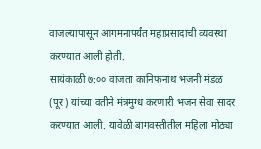वाजल्यापासून आगमनापर्यंत महाप्रसादाची व्यवस्था करण्यात आली होती.
सायंकाळी ७:०० वाजता कानिफनाथ भजनी मंडळ (पूर) यांच्या वतीने मंत्रमुग्ध करणारी भजन सेवा सादर करण्यात आली. यावेळी बागवस्तीतील महिला मोठ्या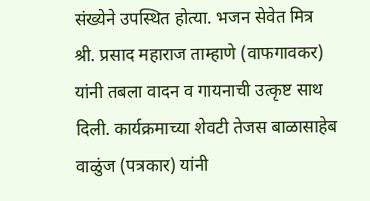संख्येने उपस्थित होत्या. भजन सेवेत मित्र श्री. प्रसाद महाराज ताम्हाणे (वाफगावकर) यांनी तबला वादन व गायनाची उत्कृष्ट साथ दिली. कार्यक्रमाच्या शेवटी तेजस बाळासाहेब वाळुंज (पत्रकार) यांनी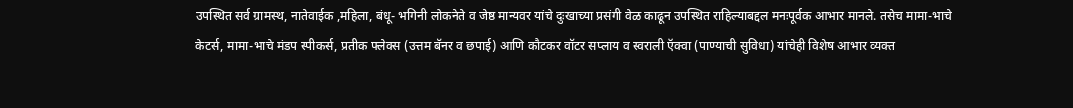उपस्थित सर्व ग्रामस्थ, नातेवाईक ,महिला, बंधू- भगिनी लोकनेते व जेष्ठ मान्यवर यांचे दुःखाच्या प्रसंगी वेळ काढून उपस्थित राहिल्याबद्दल मनःपूर्वक आभार मानले. तसेच मामा-भाचे केटर्स, मामा-भाचे मंडप स्पीकर्स, प्रतीक फ्लेक्स (उत्तम बॅनर व छपाई) आणि कौटकर वॉटर सप्लाय व स्वराली ऍक्वा (पाण्याची सुविधा) यांचेही विशेष आभार व्यक्त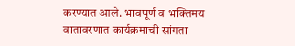करण्यात आले. भावपूर्ण व भक्तिमय वातावरणात कार्यक्रमाची सांगता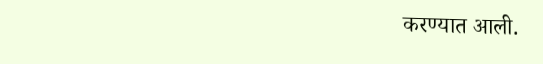करण्यात आली.